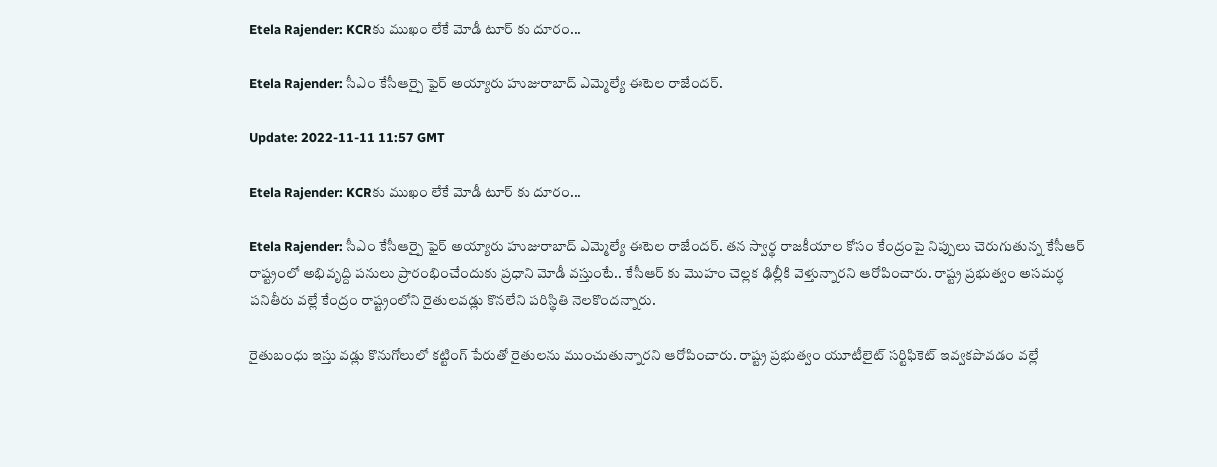Etela Rajender: KCRకు ముఖం లేకే మోడీ టూర్ కు దూరం...

Etela Rajender: సీఎం కేసీఆర్పై ఫైర్ అయ్యారు హుజురాబాద్ ఎమ్మెల్యే ఈటెల రాజేందర్.

Update: 2022-11-11 11:57 GMT

Etela Rajender: KCRకు ముఖం లేకే మోడీ టూర్ కు దూరం...

Etela Rajender: సీఎం కేసీఆర్పై ఫైర్ అయ్యారు హుజురాబాద్ ఎమ్మెల్యే ఈటెల రాజేందర్. తన స్వార్థ రాజకీయాల కోసం కేంద్రంపై నిప్పులు చెరుగుతున్న కేసీఆర్ రాష్ట్రంలో అభివృద్ది పనులు ప్రారంభించేందుకు ప్రధాని మోడీ వస్తుంటే.. కేసీఆర్ కు మొహం చెల్లక ఢిల్లీకి వెళ్తున్నారని ఆరోపించారు. రాష్ట్ర ప్రభుత్వం అసమర్ధ పనితీరు వల్లే కేంద్రం రాష్ట్రంలోని రైతులవడ్లు కొనలేని పరిస్థితి నెలకొందన్నారు.

రైతుబంధు ఇస్తు వడ్లు కొనుగోలులో కట్టింగ్ పేరుతో రైతులను ముంచుతున్నారని ఆరోపించారు. రాష్ట్ర ప్రభుత్వం యూటీలైట్ సర్టిఫికెట్ ఇవ్వకపొవడం వల్లే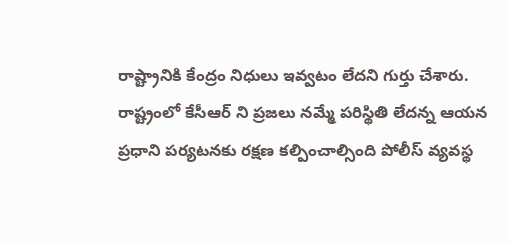రాష్ట్రానికి కేంద్రం నిధులు ఇవ్వటం లేదని గుర్తు చేశారు. రాష్ట్రంలో కేసీఆర్ ని ప్రజలు నమ్మే పరిస్థితి లేదన్న ఆయన ప్రధాని పర్యటనకు రక్షణ కల్పించాల్సింది పోలీస్ వ్యవస్థ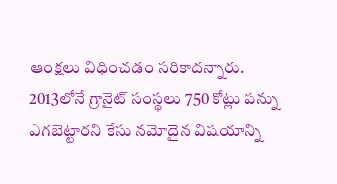ఆంక్షలు విధించడం సరికాదన్నారు. 2013లోనే గ్రానైట్ సంస్థలు 750 కోట్లు పన్ను ఎగబెట్టారని కేసు నమోదైన విషయాన్ని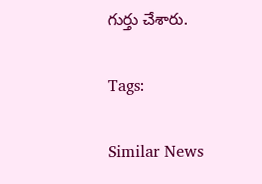గుర్తు చేశారు.

Tags:

Similar News